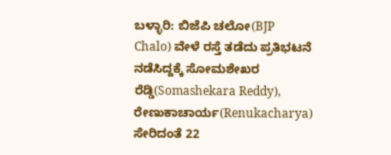ಬಳ್ಳಾರಿ: ಬಿಜೆಪಿ ಚಲೋ(BJP Chalo) ವೇಳೆ ರಸ್ತೆ ತಡೆದು ಪ್ರತಿಭಟನೆ ನಡೆಸಿದ್ದಕ್ಕೆ ಸೋಮಶೇಖರ ರೆಡ್ಡಿ(Somashekara Reddy), ರೇಣುಕಾಚಾರ್ಯ(Renukacharya) ಸೇರಿದಂತೆ 22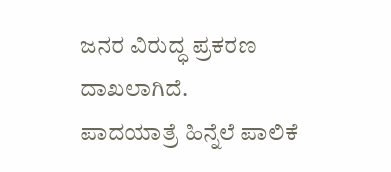ಜನರ ವಿರುದ್ಧ ಪ್ರಕರಣ ದಾಖಲಾಗಿದೆ.
ಪಾದಯಾತ್ರೆ ಹಿನ್ನೆಲೆ ಪಾಲಿಕೆ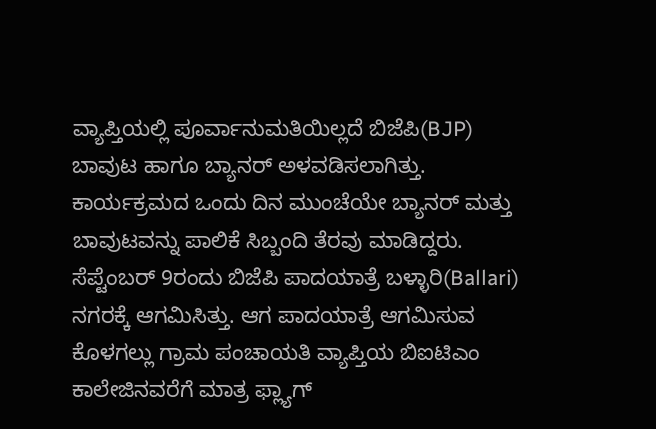ವ್ಯಾಪ್ತಿಯಲ್ಲಿ ಪೂರ್ವಾನುಮತಿಯಿಲ್ಲದೆ ಬಿಜೆಪಿ(BJP) ಬಾವುಟ ಹಾಗೂ ಬ್ಯಾನರ್ ಅಳವಡಿಸಲಾಗಿತ್ತು. ಕಾರ್ಯಕ್ರಮದ ಒಂದು ದಿನ ಮುಂಚೆಯೇ ಬ್ಯಾನರ್ ಮತ್ತು ಬಾವುಟವನ್ನು ಪಾಲಿಕೆ ಸಿಬ್ಬಂದಿ ತೆರವು ಮಾಡಿದ್ದರು.
ಸೆಪ್ಟೆಂಬರ್ 9ರಂದು ಬಿಜೆಪಿ ಪಾದಯಾತ್ರೆ ಬಳ್ಳಾರಿ(Ballari) ನಗರಕ್ಕೆ ಆಗಮಿಸಿತ್ತು. ಆಗ ಪಾದಯಾತ್ರೆ ಆಗಮಿಸುವ ಕೊಳಗಲ್ಲು ಗ್ರಾಮ ಪಂಚಾಯತಿ ವ್ಯಾಪ್ತಿಯ ಬಿಐಟಿಎಂ ಕಾಲೇಜಿನವರೆಗೆ ಮಾತ್ರ ಫ್ಲ್ಯಾಗ್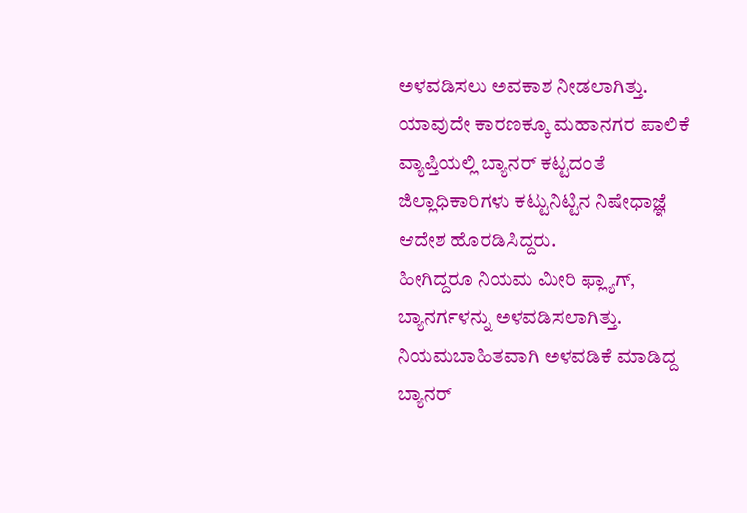ಅಳವಡಿಸಲು ಅವಕಾಶ ನೀಡಲಾಗಿತ್ತು. ಯಾವುದೇ ಕಾರಣಕ್ಕೂ ಮಹಾನಗರ ಪಾಲಿಕೆ ವ್ಯಾಪ್ತಿಯಲ್ಲಿ ಬ್ಯಾನರ್ ಕಟ್ಟದಂತೆ ಜಿಲ್ಲಾಧಿಕಾರಿಗಳು ಕಟ್ಟುನಿಟ್ಟಿನ ನಿಷೇಧಾಜ್ಞೆ ಆದೇಶ ಹೊರಡಿಸಿದ್ದರು.
ಹೀಗಿದ್ದರೂ ನಿಯಮ ಮೀರಿ ಫ್ಲ್ಯಾಗ್, ಬ್ಯಾನರ್ಗಳನ್ನು ಅಳವಡಿಸಲಾಗಿತ್ತು. ನಿಯಮಬಾಹಿತವಾಗಿ ಅಳವಡಿಕೆ ಮಾಡಿದ್ದ ಬ್ಯಾನರ್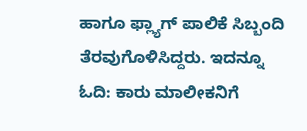ಹಾಗೂ ಫ್ಲ್ಯಾಗ್ ಪಾಲಿಕೆ ಸಿಬ್ಬಂದಿ ತೆರವುಗೊಳಿಸಿದ್ದರು. ಇದನ್ನೂ ಓದಿ: ಕಾರು ಮಾಲೀಕನಿಗೆ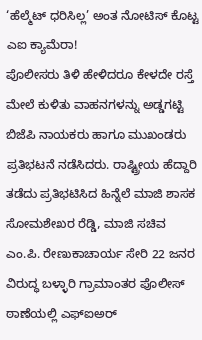‘ಹೆಲ್ಮೆಟ್ ಧರಿಸಿಲ್ಲ’ ಅಂತ ನೋಟಿಸ್ ಕೊಟ್ಟ ಎಐ ಕ್ಯಾಮೆರಾ!
ಪೊಲೀಸರು ತಿಳಿ ಹೇಳಿದರೂ ಕೇಳದೇ ರಸ್ತೆ ಮೇಲೆ ಕುಳಿತು ವಾಹನಗಳನ್ನು ಅಡ್ಡಗಟ್ಟಿ ಬಿಜೆಪಿ ನಾಯಕರು ಹಾಗೂ ಮುಖಂಡರು ಪ್ರತಿಭಟನೆ ನಡೆಸಿದರು. ರಾಷ್ಟ್ರೀಯ ಹೆದ್ದಾರಿ ತಡೆದು ಪ್ರತಿಭಟಿಸಿದ ಹಿನ್ನೆಲೆ ಮಾಜಿ ಶಾಸಕ ಸೋಮಶೇಖರ ರೆಡ್ಡಿ, ಮಾಜಿ ಸಚಿವ ಎಂ.ಪಿ. ರೇಣುಕಾಚಾರ್ಯ ಸೇರಿ 22 ಜನರ ವಿರುದ್ಧ ಬಳ್ಳಾರಿ ಗ್ರಾಮಾಂತರ ಪೊಲೀಸ್ ಠಾಣೆಯಲ್ಲಿ ಎಫ್ಐಅರ್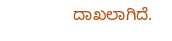ದಾಖಲಾಗಿದೆ.